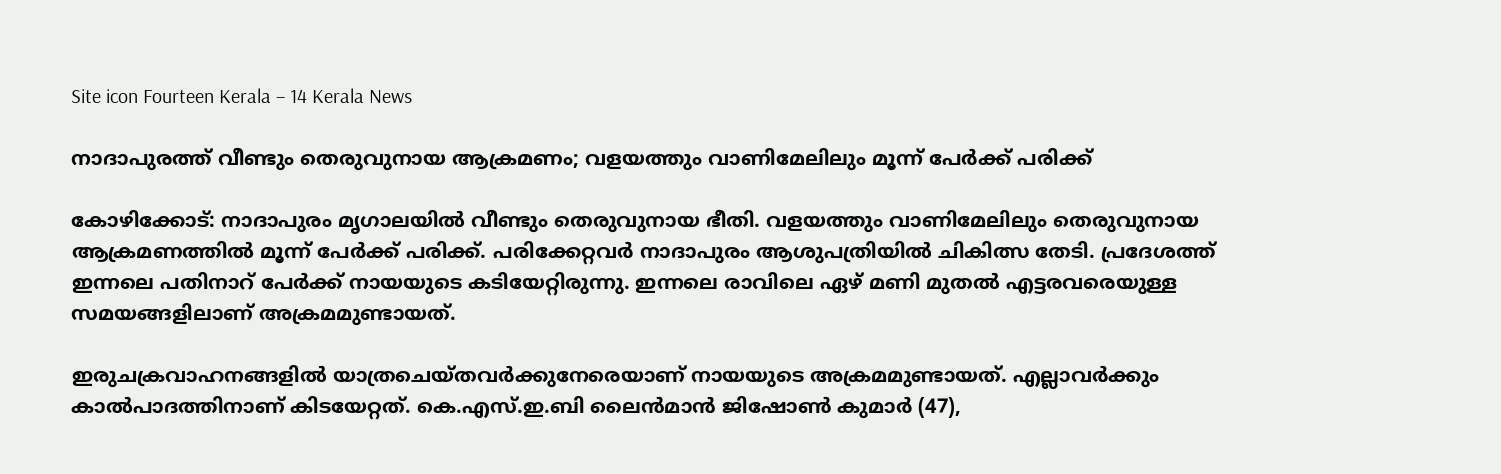Site icon Fourteen Kerala – 14 Kerala News

നാദാപുരത്ത് വീണ്ടും തെരുവുനായ ആക്രമണം; വളയത്തും വാണിമേലിലും മൂന്ന് പേർക്ക് പരിക്ക്

കോഴിക്കോട്: നാദാപുരം മൃഗാലയിൽ വീണ്ടും തെരുവുനായ ഭീതി. വളയത്തും വാണിമേലിലും തെരുവുനായ ആക്രമണത്തിൽ മൂന്ന് പേർക്ക് പരിക്ക്. പരിക്കേറ്റവർ നാദാപുരം ആശുപത്രിയിൽ ചികിത്സ തേടി. പ്രദേശത്ത് ഇന്നലെ പതിനാറ് പേർക്ക് നായയുടെ കടിയേറ്റിരുന്നു. ഇന്നലെ രാവിലെ ഏഴ് മണി മുതല്‍ എട്ടരവരെയുള്ള സമയങ്ങളിലാണ് അക്രമമുണ്ടായത്.

ഇരുചക്രവാഹനങ്ങളില്‍ യാത്രചെയ്തവര്‍ക്കുനേരെയാണ് നായയുടെ അക്രമമുണ്ടായത്. എല്ലാവര്‍ക്കും കാല്‍പാദത്തിനാണ് കിടയേറ്റത്. കെ.എസ്.ഇ.ബി ലൈന്‍മാന്‍ ജിഷോണ്‍ കുമാര്‍ (47),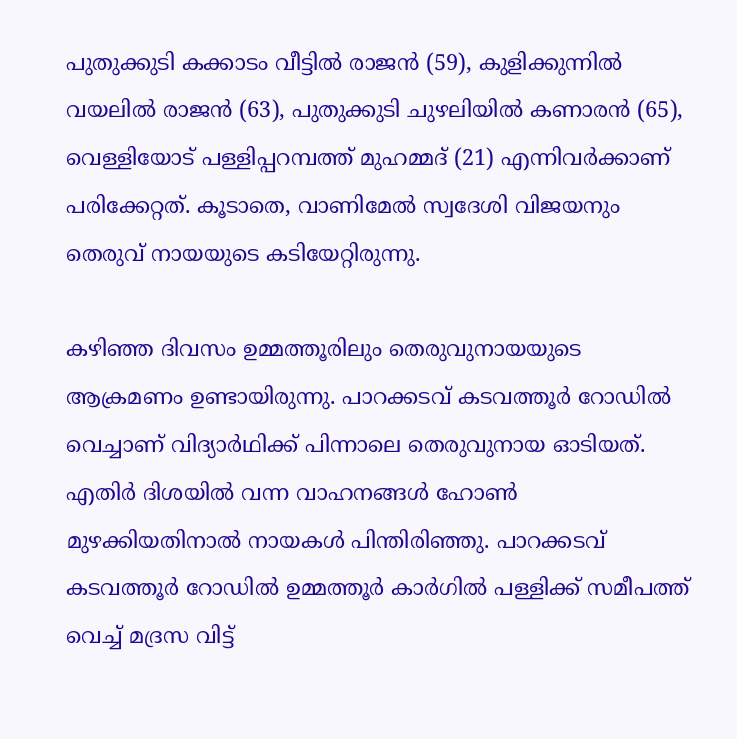പുതുക്കുടി കക്കാടം വീട്ടില്‍ രാജന്‍ (59), കുളിക്കുന്നില്‍ വയലില്‍ രാജന്‍ (63), പുതുക്കുടി ചുഴലിയില്‍ കണാരന്‍ (65), വെള്ളിയോട് പള്ളിപ്പറമ്പത്ത് മുഹമ്മദ് (21) എന്നിവര്‍ക്കാണ് പരിക്കേറ്റത്. കൂടാതെ, വാണിമേൽ സ്വദേശി വിജയനും തെരുവ് നായയുടെ കടിയേറ്റിരുന്നു.

കഴിഞ്ഞ ദിവസം ഉമ്മത്തൂരിലും തെരുവുനായയുടെ ആക്രമണം ഉണ്ടായിരുന്നു. പാറക്കടവ് കടവത്തൂര്‍ റോഡില്‍ വെച്ചാണ് വിദ്യാര്‍ഥിക്ക് പിന്നാലെ തെരുവുനായ ഓടിയത്. എതിര്‍ ദിശയില്‍ വന്ന വാഹനങ്ങള്‍ ഹോണ്‍ മുഴക്കിയതിനാല്‍ നായകള്‍ പിന്തിരിഞ്ഞു. പാറക്കടവ് കടവത്തൂര്‍ റോഡില്‍ ഉമ്മത്തൂര്‍ കാര്‍ഗില്‍ പള്ളിക്ക് സമീപത്ത് വെച്ച് മദ്രസ വിട്ട്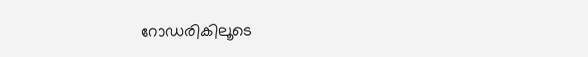റോഡരികിലൂടെ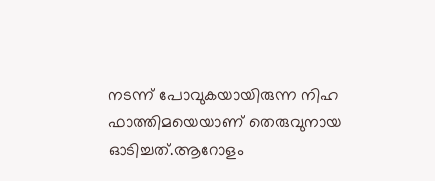നടന്ന് പോവുകയായിരുന്ന നിഹ ഫാത്തിമയെയാണ് തെരുവുനായ ഓടിച്ചത്.ആറോളം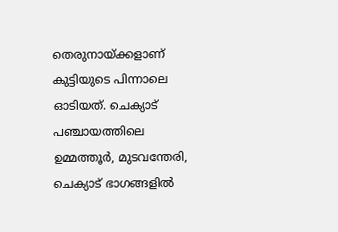തെരുനായ്ക്കളാണ് കുട്ടിയുടെ പിന്നാലെ ഓടിയത്. ചെക്യാട് പഞ്ചായത്തിലെ ഉമ്മത്തൂര്‍, മുടവന്തേരി, ചെക്യാട് ഭാഗങ്ങളില്‍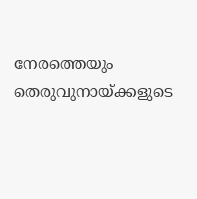നേരത്തെയും തെരുവുനായ്ക്കളുടെ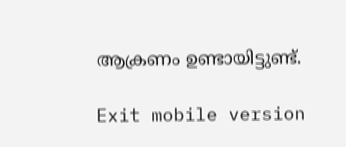ആക്രണം ഉണ്ടായിട്ടുണ്ട്.

Exit mobile version